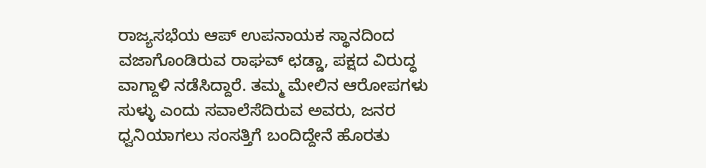ರಾಜ್ಯಸಭೆಯ ಆಪ್ ಉಪನಾಯಕ ಸ್ಥಾನದಿಂದ ವಜಾಗೊಂಡಿರುವ ರಾಘವ್ ಛಡ್ಡಾ, ಪಕ್ಷದ ವಿರುದ್ಧ ವಾಗ್ದಾಳಿ ನಡೆಸಿದ್ದಾರೆ. ತಮ್ಮ ಮೇಲಿನ ಆರೋಪಗಳು ಸುಳ್ಳು ಎಂದು ಸವಾಲೆಸೆದಿರುವ ಅವರು, ಜನರ ಧ್ವನಿಯಾಗಲು ಸಂಸತ್ತಿಗೆ ಬಂದಿದ್ದೇನೆ ಹೊರತು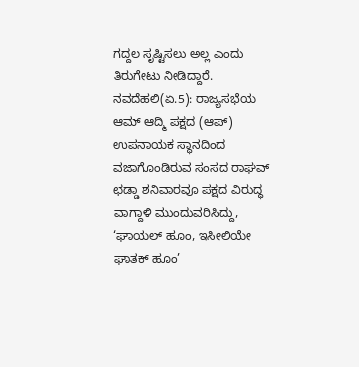ಗದ್ದಲ ಸೃಷ್ಟಿಸಲು ಅಲ್ಲ ಎಂದು ತಿರುಗೇಟು ನೀಡಿದ್ದಾರೆ.
ನವದೆಹಲಿ(ಏ.5): ರಾಜ್ಯಸಭೆಯ ಆಮ್ ಆದ್ಮಿ ಪಕ್ಷದ (ಆಪ್) ಉಪನಾಯಕ ಸ್ಥಾನದಿಂದ ವಜಾಗೊಂಡಿರುವ ಸಂಸದ ರಾಘವ್ ಛಡ್ಡಾ ಶನಿವಾರವೂ ಪಕ್ಷದ ವಿರುದ್ಧ ವಾಗ್ದಾಳಿ ಮುಂದುವರಿಸಿದ್ದು, ‘ಘಾಯಲ್ ಹೂಂ, ಇಸೀಲಿಯೇ ಘಾತಕ್ ಹೂಂ’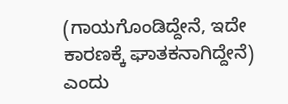(ಗಾಯಗೊಂಡಿದ್ದೇನೆ, ಇದೇ ಕಾರಣಕ್ಕೆ ಘಾತಕನಾಗಿದ್ದೇನೆ) ಎಂದು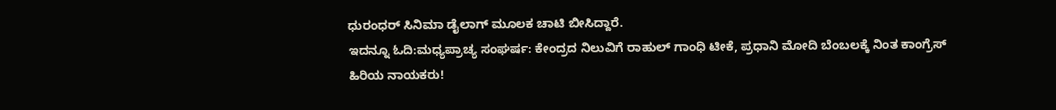ಧುರಂಧರ್ ಸಿನಿಮಾ ಡೈಲಾಗ್ ಮೂಲಕ ಚಾಟಿ ಬೀಸಿದ್ದಾರೆ.
ಇದನ್ನೂ ಓದಿ:ಮಧ್ಯಪ್ರಾಚ್ಯ ಸಂಘರ್ಷ: ಕೇಂದ್ರದ ನಿಲುವಿಗೆ ರಾಹುಲ್ ಗಾಂಧಿ ಟೀಕೆ, ಪ್ರಧಾನಿ ಮೋದಿ ಬೆಂಬಲಕ್ಕೆ ನಿಂತ ಕಾಂಗ್ರೆಸ್ ಹಿರಿಯ ನಾಯಕರು!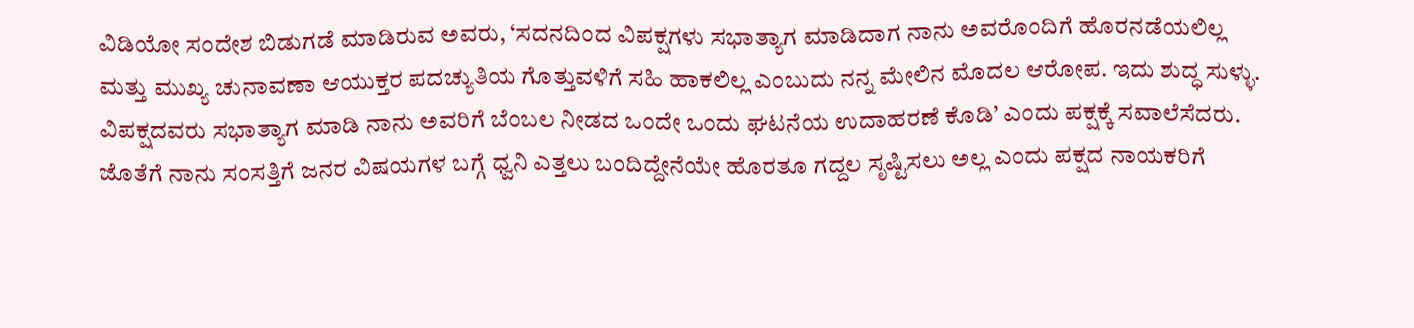ವಿಡಿಯೋ ಸಂದೇಶ ಬಿಡುಗಡೆ ಮಾಡಿರುವ ಅವರು, ‘ಸದನದಿಂದ ವಿಪಕ್ಷಗಳು ಸಭಾತ್ಯಾಗ ಮಾಡಿದಾಗ ನಾನು ಅವರೊಂದಿಗೆ ಹೊರನಡೆಯಲಿಲ್ಲ ಮತ್ತು ಮುಖ್ಯ ಚುನಾವಣಾ ಆಯುಕ್ತರ ಪದಚ್ಯುತಿಯ ಗೊತ್ತುವಳಿಗೆ ಸಹಿ ಹಾಕಲಿಲ್ಲ ಎಂಬುದು ನನ್ನ ಮೇಲಿನ ಮೊದಲ ಆರೋಪ. ಇದು ಶುದ್ಧ ಸುಳ್ಳು. ವಿಪಕ್ಷದವರು ಸಭಾತ್ಯಾಗ ಮಾಡಿ ನಾನು ಅವರಿಗೆ ಬೆಂಬಲ ನೀಡದ ಒಂದೇ ಒಂದು ಘಟನೆಯ ಉದಾಹರಣೆ ಕೊಡಿ’ ಎಂದು ಪಕ್ಷಕ್ಕೆ ಸವಾಲೆಸೆದರು. ಜೊತೆಗೆ ನಾನು ಸಂಸತ್ತಿಗೆ ಜನರ ವಿಷಯಗಳ ಬಗ್ಗೆ ಧ್ವನಿ ಎತ್ತಲು ಬಂದಿದ್ದೇನೆಯೇ ಹೊರತೂ ಗದ್ದಲ ಸೃಷ್ಟಿಸಲು ಅಲ್ಲ ಎಂದು ಪಕ್ಷದ ನಾಯಕರಿಗೆ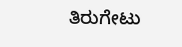ತಿರುಗೇಟು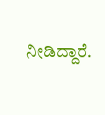ನೀಡಿದ್ದಾರೆ.